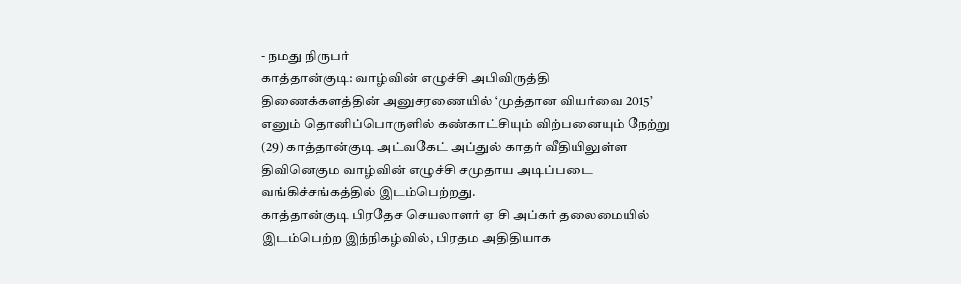- நமது நிருபர்
காத்தான்குடி: வாழ்வின் எழுச்சி அபிவிருத்தி திணைக்களத்தின் அனுசரணையில் ‘முத்தான வியர்வை 2015’ எனும் தொனிப்பொருளில் கண்காட்சியும் விற்பனையும் நேற்று (29) காத்தான்குடி அட்வகேட் அப்துல் காதர் வீதியிலுள்ள திவினெகும வாழ்வின் எழுச்சி சமுதாய அடிப்படை வங்கிச்சங்கத்தில் இடம்பெற்றது.
காத்தான்குடி பிரதேச செயலாளர் ஏ சி அப்கர் தலைமையில் இடம்பெற்ற இந்நிகழ்வில், பிரதம அதிதியாக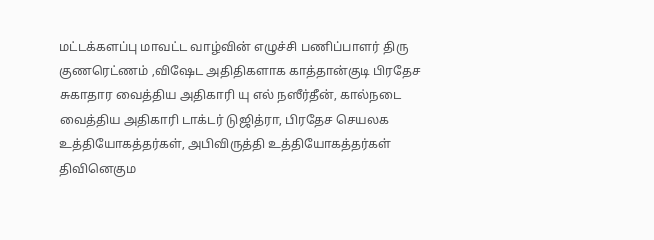மட்டக்களப்பு மாவட்ட வாழ்வின் எழுச்சி பணிப்பாளர் திரு குணரெட்ணம் ,விஷேட அதிதிகளாக காத்தான்குடி பிரதேச சுகாதார வைத்திய அதிகாரி யு எல் நஸீர்தீன், கால்நடை வைத்திய அதிகாரி டாக்டர் டுஜித்ரா, பிரதேச செயலக உத்தியோகத்தர்கள், அபிவிருத்தி உத்தியோகத்தர்கள் திவினெகும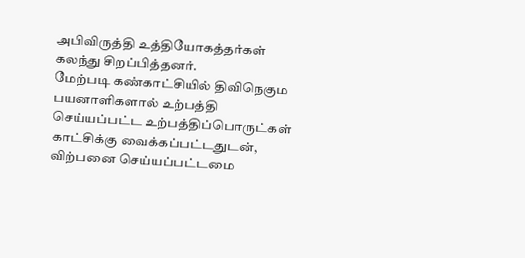அபிவிருத்தி உத்தியோகத்தர்கள் கலந்து சிறப்பித்தனர்.
மேற்படி கண்காட்சியில் திவிநெகும பயனாளிகளால் உற்பத்தி செய்யப்பட்ட உற்பத்திப்பொருட்கள் காட்சிக்கு வைக்கப்பட்டதுடன், விற்பனை செய்யப்பட்டமை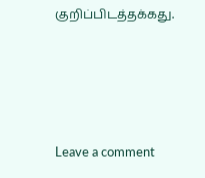குறிப்பிடத்தக்கது.




Leave a comment